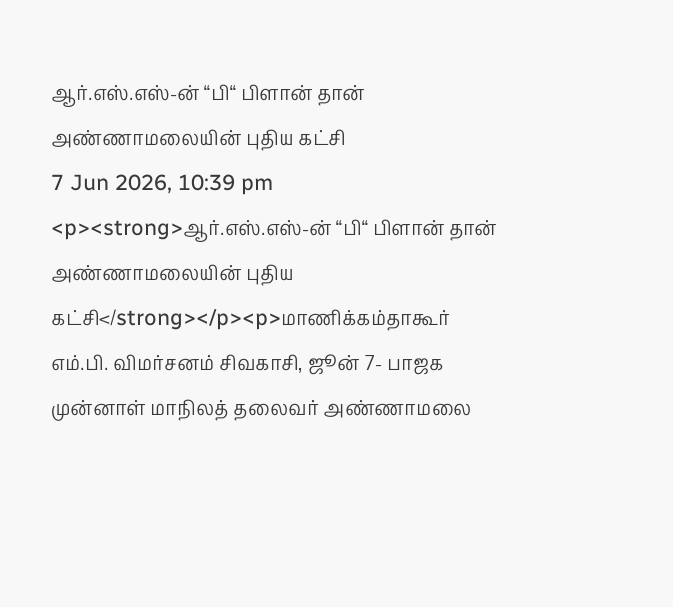ஆர்.எஸ்.எஸ்-ன் “பி“ பிளான் தான் அண்ணாமலையின் புதிய கட்சி
7 Jun 2026, 10:39 pm
<p><strong>ஆர்.எஸ்.எஸ்-ன் “பி“ பிளான் தான் அண்ணாமலையின் புதிய கட்சி</strong></p><p>மாணிக்கம்தாகூர் எம்.பி. விமர்சனம் சிவகாசி, ஜூன் 7- பாஜக முன்னாள் மாநிலத் தலைவர் அண்ணாமலை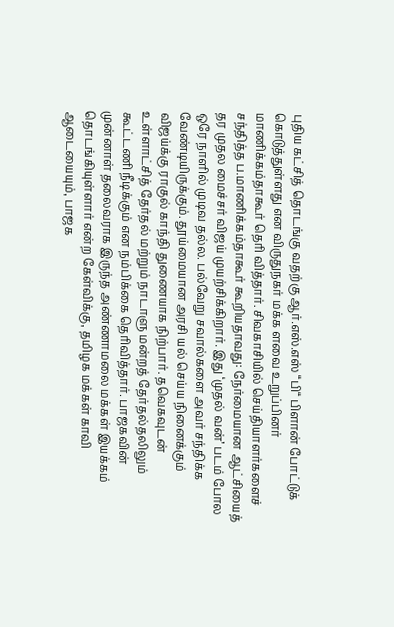புதிய கட்சித் தொடங்கு வதற்கு ஆர்.எஸ்.எஸ் “பி“ பிளான் போட்டுக் கொடுத்துள்ளது என விருதுநகர் மக்க ளவை உறுப்பினர் மாணிக்கம்தாகூர் தெரி வித்தார். சிவகாசியில் செய்தியாளர்களைச் சந்தித்த ப.மாணிக்கம்தாகூர் கூறியதாவது: நேர்மையான ஆட்சியைத் தர முதல மைச்சர் விஜய் முயற்சிக்கிறார். இது ‘முதல் வன்’ படம் போல ஒரே நாளில் முடிவ தல்ல. பல்வேறு சவால்களை அவர் சந்திக்க வேண்டியிருக்கும். தூய்மையான அரசி யல் செய்ய நினைக்கும் விஜய்க்கு ராகுல் காந்தி துணையாக நிற்பார். தவெகவுடன் உள்ளாட்சித் தேர்தல் மற்றும் நாடாளு மன்றத் தேர்தல்தலிலும் கூட்டணி நீடிக்கும் என நம்பிக்கை தெரிவித்தார். பாஜகவின் முன்னாள் தலைவராக இருந்த அண்ணாமலை மக்கள் இயக்கம் தொடங்கியுள்ளார் என்ற கேள்விக்கு, தமிழக மக்கள் காவி ஆடையையும், பாஜக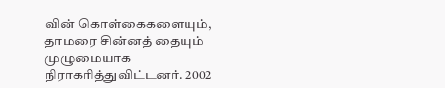வின் கொள்கைகளையும், தாமரை சின்னத் தையும் முழுமையாக நிராகரித்துவிட்டனர். 2002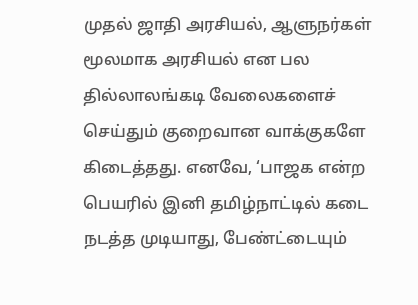முதல் ஜாதி அரசியல், ஆளுநர்கள் மூலமாக அரசியல் என பல தில்லாலங்கடி வேலைகளைச் செய்தும் குறைவான வாக்குகளே கிடைத்தது. எனவே, ‘பாஜக என்ற பெயரில் இனி தமிழ்நாட்டில் கடை நடத்த முடியாது, பேண்ட்டையும்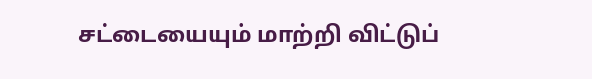சட்டையையும் மாற்றி விட்டுப்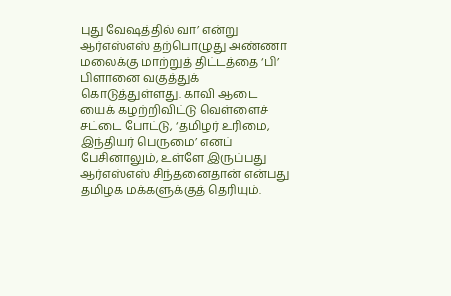புது வேஷத்தில் வா’ என்று ஆர்எஸ்எஸ் தற்பொழுது அண்ணா மலைக்கு மாற்றுத் திட்டத்தை ‘பி’ பிளானை வகுத்துக் கொடுத்துள்ளது. காவி ஆடை யைக் கழற்றிவிட்டு வெள்ளைச் சட்டை போட்டு, ‘தமிழர் உரிமை, இந்தியர் பெருமை’ எனப் பேசினாலும், உள்ளே இருப்பது ஆர்எஸ்எஸ் சிந்தனைதான் என்பது தமிழக மக்களுக்குத் தெரியும்.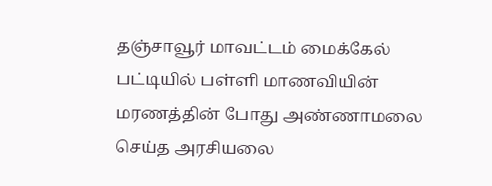தஞ்சாவூர் மாவட்டம் மைக்கேல் பட்டியில் பள்ளி மாணவியின் மரணத்தின் போது அண்ணாமலை செய்த அரசியலை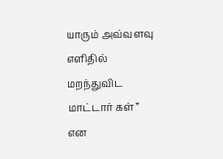யாரும் அவ்வளவு எளிதில் மறந்துவிட மாட்டார் கள்” என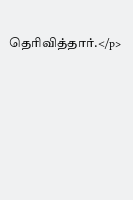தெரிவித்தார்.</p>